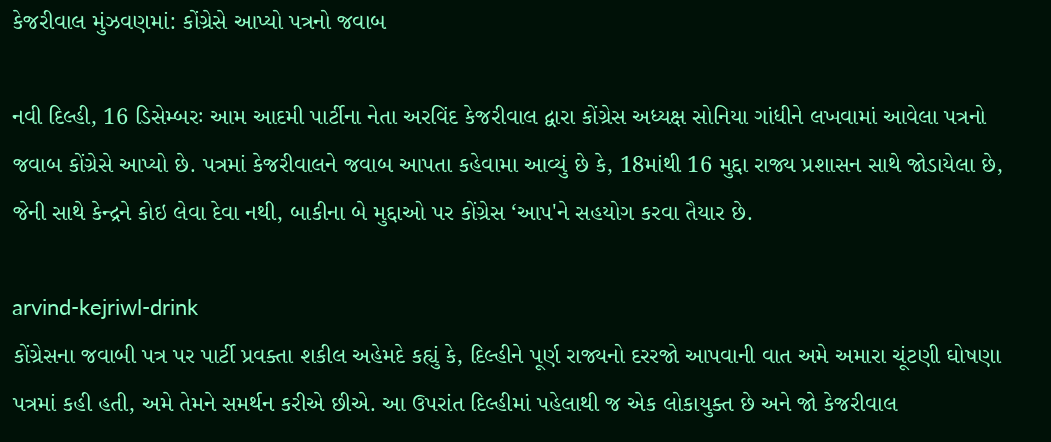કેજરીવાલ મુંઝવણમાં: કોંગ્રેસે આપ્યો પત્રનો જવાબ

નવી દિલ્હી, 16 ડિસેમ્બરઃ આમ આદમી પાર્ટીના નેતા અરવિંદ કેજરીવાલ દ્વારા કોંગ્રેસ અધ્યક્ષ સોનિયા ગાંધીને લખવામાં આવેલા પત્રનો જવાબ કોંગ્રેસે આપ્યો છે. પત્રમાં કેજરીવાલને જવાબ આપતા કહેવામા આવ્યું છે કે, 18માંથી 16 મુદ્દા રાજ્ય પ્રશાસન સાથે જોડાયેલા છે, જેની સાથે કેન્દ્રને કોઇ લેવા દેવા નથી, બાકીના બે મુદ્દાઓ પર કોંગ્રેસ ‘આપ'ને સહયોગ કરવા તૈયાર છે.

arvind-kejriwl-drink
કોંગ્રેસના જવાબી પત્ર પર પાર્ટી પ્રવક્તા શકીલ અહેમદે કહ્યું કે, દિલ્હીને પૂર્ણ રાજ્યનો દરરજો આપવાની વાત અમે અમારા ચૂંટણી ઘોષણા પત્રમાં કહી હતી, અમે તેમને સમર્થન કરીએ છીએ. આ ઉપરાંત દિલ્હીમાં પહેલાથી જ એક લોકાયુક્ત છે અને જો કેજરીવાલ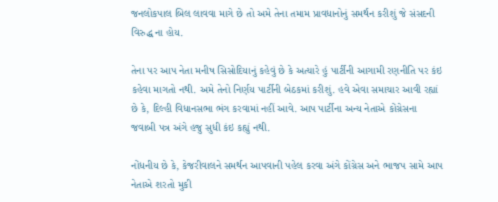જનલોકપાલ બિલ લાવવા માગે છે તો અમે તેના તમામ પ્રાવધાનોનું સમર્થન કરીશું જે સંસદની વિરુદ્ધ ના હોય.

તેના પર આપ નેતા મનીષ સિસોદિયાનું કહેવું છે કે અત્યારે હું પાર્ટીની આગામી રણનીતિ પર કંઇ કહેવા માગતો નથી. અમે તેનો નિર્ણય પાર્ટીની બેઠકમાં કરીશું. હવે એવા સમાચાર આવી રહ્યાં છે કે, દિલ્હી વિધાનસભા ભંગ કરવામાં નહીં આવે. આપ પાર્ટીના અન્ય નેતાએ કોંગ્રેસના જવાબી પત્ર અંગે હજુ સુધી કંઇ કહ્યું નથી.

નોંધનીય છે કે, કેજરીવાલને સમર્થન આપવાની પહેલ કરવા અંગે કોંગ્રેસ અને ભાજપ સામે આપ નેતાએ શરતો મુકી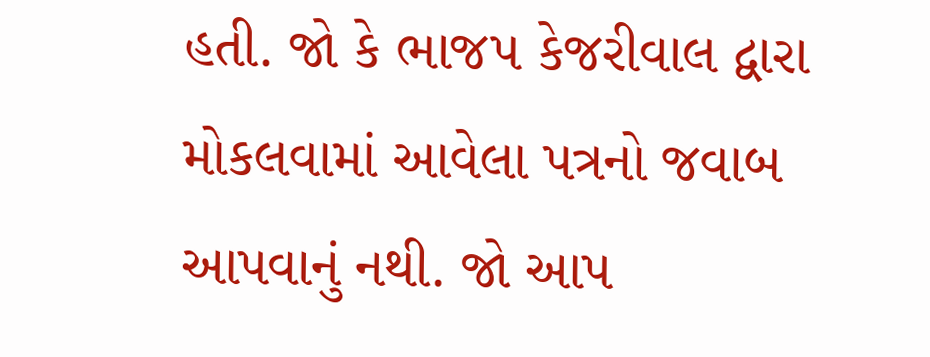હતી. જો કે ભાજપ કેજરીવાલ દ્વારા મોકલવામાં આવેલા પત્રનો જવાબ આપવાનું નથી. જો આપ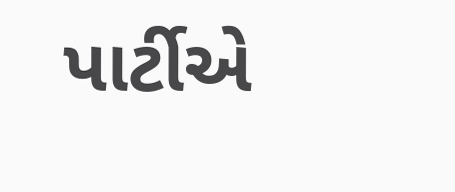પાર્ટીએ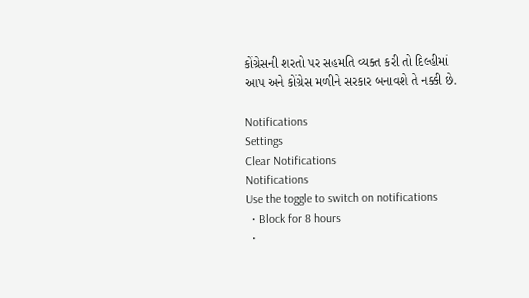કોંગ્રેસની શરતો પર સહમતિ વ્યક્ત કરી તો દિલ્હીમાં આપ અને કોંગ્રેસ મળીને સરકાર બનાવશે તે નક્કી છે.

Notifications
Settings
Clear Notifications
Notifications
Use the toggle to switch on notifications
  • Block for 8 hours
  •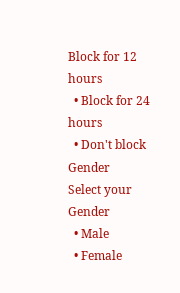Block for 12 hours
  • Block for 24 hours
  • Don't block
Gender
Select your Gender
  • Male
  • Female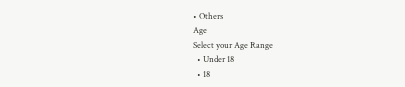• Others
Age
Select your Age Range
  • Under 18
  • 18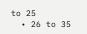to 25
  • 26 to 35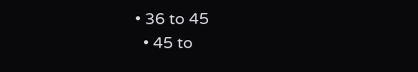• 36 to 45
  • 45 to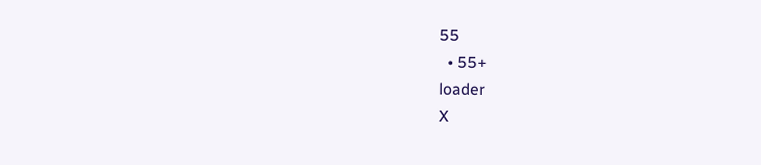55
  • 55+
loader
X